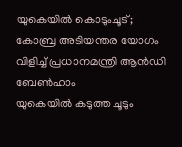യുകെയിൽ കൊടുംചൂട്; കോബ്ര അടിയന്തര യോഗം വിളിച്ച് പ്രധാനമന്ത്രി ആൻഡി ബേൺഹാം
യുകെയിൽ കടുത്ത ചൂടും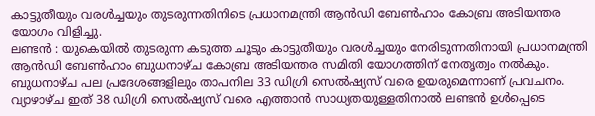കാട്ടുതീയും വരൾച്ചയും തുടരുന്നതിനിടെ പ്രധാനമന്ത്രി ആൻഡി ബേൺഹാം കോബ്ര അടിയന്തര യോഗം വിളിച്ചു.
ലണ്ടൻ : യുകെയിൽ തുടരുന്ന കടുത്ത ചൂടും കാട്ടുതീയും വരൾച്ചയും നേരിടുന്നതിനായി പ്രധാനമന്ത്രി ആൻഡി ബേൺഹാം ബുധനാഴ്ച കോബ്ര അടിയന്തര സമിതി യോഗത്തിന് നേതൃത്വം നൽകും. ബുധനാഴ്ച പല പ്രദേശങ്ങളിലും താപനില 33 ഡിഗ്രി സെൽഷ്യസ് വരെ ഉയരുമെന്നാണ് പ്രവചനം. വ്യാഴാഴ്ച ഇത് 38 ഡിഗ്രി സെൽഷ്യസ് വരെ എത്താൻ സാധ്യതയുള്ളതിനാൽ ലണ്ടൻ ഉൾപ്പെടെ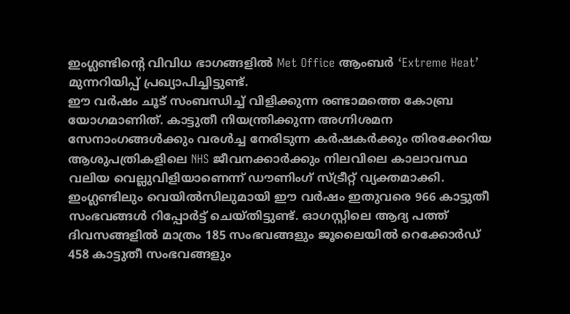ഇംഗ്ലണ്ടിന്റെ വിവിധ ഭാഗങ്ങളിൽ Met Office ആംബർ ‘Extreme Heat’ മുന്നറിയിപ്പ് പ്രഖ്യാപിച്ചിട്ടുണ്ട്.
ഈ വർഷം ചൂട് സംബന്ധിച്ച് വിളിക്കുന്ന രണ്ടാമത്തെ കോബ്ര യോഗമാണിത്. കാട്ടുതീ നിയന്ത്രിക്കുന്ന അഗ്നിശമന സേനാംഗങ്ങൾക്കും വരൾച്ച നേരിടുന്ന കർഷകർക്കും തിരക്കേറിയ ആശുപത്രികളിലെ NHS ജീവനക്കാർക്കും നിലവിലെ കാലാവസ്ഥ വലിയ വെല്ലുവിളിയാണെന്ന് ഡൗണിംഗ് സ്ട്രീറ്റ് വ്യക്തമാക്കി. ഇംഗ്ലണ്ടിലും വെയിൽസിലുമായി ഈ വർഷം ഇതുവരെ 966 കാട്ടുതീ സംഭവങ്ങൾ റിപ്പോർട്ട് ചെയ്തിട്ടുണ്ട്. ഓഗസ്റ്റിലെ ആദ്യ പത്ത് ദിവസങ്ങളിൽ മാത്രം 185 സംഭവങ്ങളും ജൂലൈയിൽ റെക്കോർഡ് 458 കാട്ടുതീ സംഭവങ്ങളും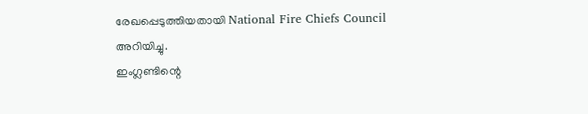രേഖപ്പെടുത്തിയതായി National Fire Chiefs Council അറിയിച്ചു.
ഇംഗ്ലണ്ടിന്റെ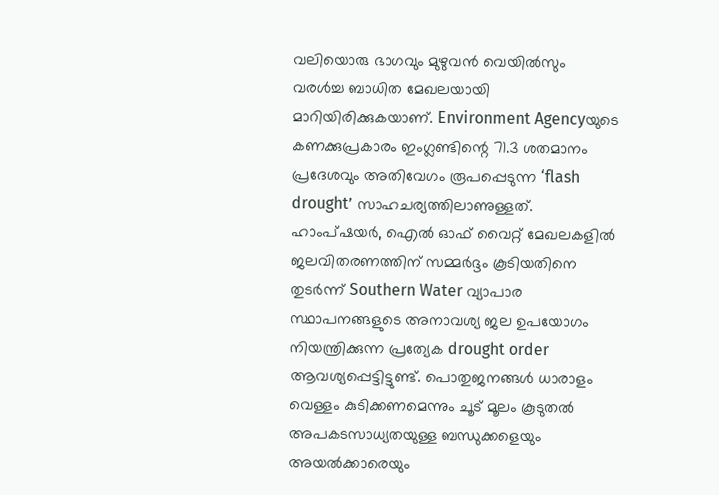വലിയൊരു ഭാഗവും മുഴുവൻ വെയിൽസും വരൾച്ച ബാധിത മേഖലയായി മാറിയിരിക്കുകയാണ്. Environment Agencyയുടെ കണക്കുപ്രകാരം ഇംഗ്ലണ്ടിന്റെ 71.3 ശതമാനം പ്രദേശവും അതിവേഗം രൂപപ്പെടുന്ന ‘flash drought’ സാഹചര്യത്തിലാണുള്ളത്. ഹാംപ്ഷയർ, ഐൽ ഓഫ് വൈറ്റ് മേഖലകളിൽ ജലവിതരണത്തിന് സമ്മർദ്ദം കൂടിയതിനെ തുടർന്ന് Southern Water വ്യാപാര സ്ഥാപനങ്ങളുടെ അനാവശ്യ ജല ഉപയോഗം നിയന്ത്രിക്കുന്ന പ്രത്യേക drought order ആവശ്യപ്പെട്ടിട്ടുണ്ട്. പൊതുജനങ്ങൾ ധാരാളം വെള്ളം കുടിക്കണമെന്നും ചൂട് മൂലം കൂടുതൽ അപകടസാധ്യതയുള്ള ബന്ധുക്കളെയും അയൽക്കാരെയും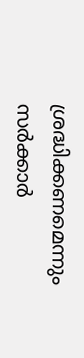ശ്രദ്ധിക്കണമെന്നും സർക്കാർ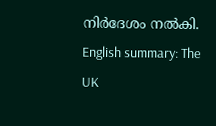നിർദേശം നൽകി.
English summary: The UK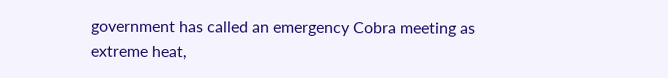government has called an emergency Cobra meeting as extreme heat,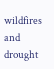wildfires and drought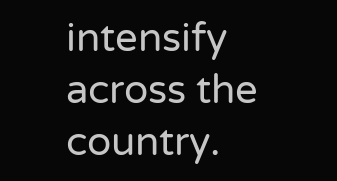intensify across the country.